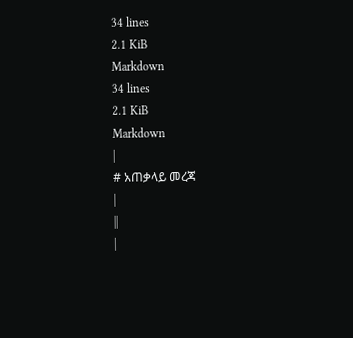34 lines
2.1 KiB
Markdown
34 lines
2.1 KiB
Markdown
|
# አጠቃላይ መረጃ
|
||
|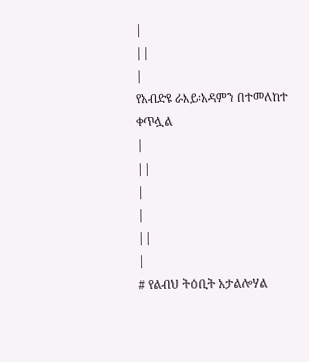|
||
|
የአብድዩ ራእይ፡አዳምን በተመለከተ ቀጥሏል
|
||
|
|
||
|
# የልብህ ትዕቢት አታልሎሃል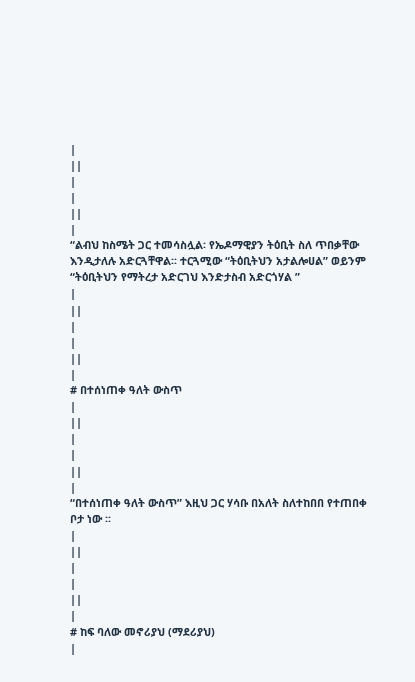|
||
|
|
||
|
“ልብህ ከስሜት ጋር ተመሳስሏል፡ የኤዶማዊያን ትዕቢት ስለ ጥበቃቸው እንዲታለሉ አድርጓቸዋል፡፡ ተርጓሚው “ትዕቢትህን አታልሎሀል” ወይንም “ትዕቢትህን የማትረታ አድርገህ እንድታስብ አድርጎሃል ”
|
||
|
|
||
|
# በተሰነጠቀ ዓለት ውስጥ
|
||
|
|
||
|
“በተሰነጠቀ ዓለት ውስጥ” እዚህ ጋር ሃሳቡ በአለት ስለተከበበ የተጠበቀ ቦታ ነው ፡፡
|
||
|
|
||
|
# ከፍ ባለው መኖሪያህ (ማደሪያህ)
|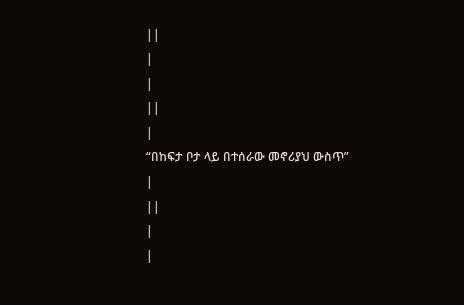||
|
|
||
|
“በከፍታ ቦታ ላይ በተሰራው መኖሪያህ ውስጥ”
|
||
|
|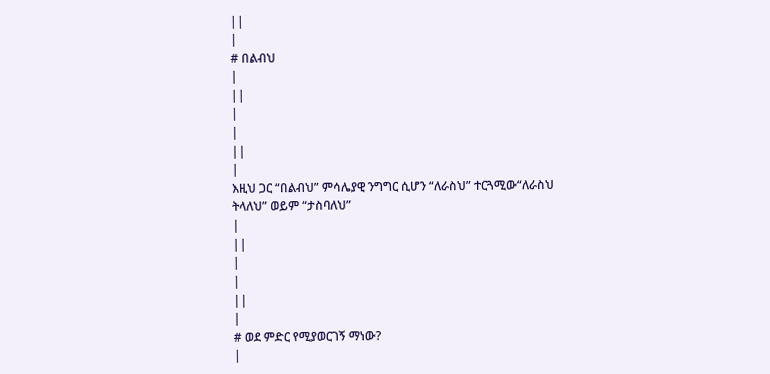||
|
# በልብህ
|
||
|
|
||
|
እዚህ ጋር “በልብህ” ምሳሌያዊ ንግግር ሲሆን “ለራስህ” ተርጓሚው“ለራስህ ትላለህ” ወይም “ታስባለህ”
|
||
|
|
||
|
# ወደ ምድር የሚያወርገኝ ማነው?
|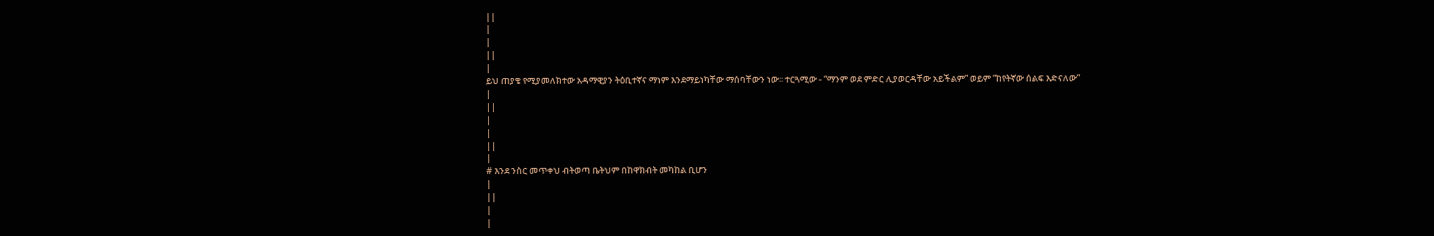||
|
|
||
|
ይህ ጠያቄ የሚያመለክተው አዳማዊያን ትዕቢተኛና ማነም እንደማይነካቸው ማሰባቸውን ነው፡፡ ተርጓሚው - “ማንም ወደ ምድር ሊያወርዳቸው አይችልም” ወይም “ከየትኛው ሰልፍ እድናለው”
|
||
|
|
||
|
# እንደ ንስር መጥቀህ ብትወጣ ቤትህም በከዋክብት መካከል ቢሆን
|
||
|
|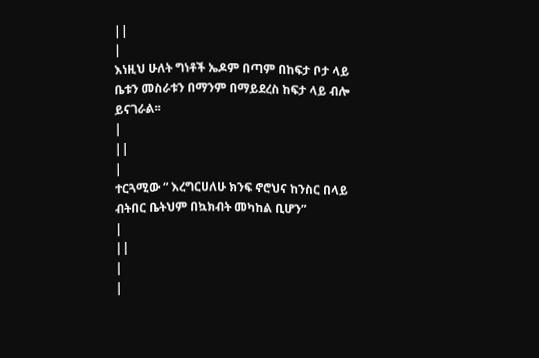||
|
እነዚህ ሁለት ግነቶች ኤዶም በጣም በከፍታ ቦታ ላይ ቤቱን መስራቱን በማንም በማይደረስ ከፍታ ላይ ብሎ ይናገራል፡፡
|
||
|
ተርጓሚው “ እረግርሀለሁ ክንፍ ኖሮህና ከንስር በላይ ብትበር ቤትህም በኳክብት መካከል ቢሆን”
|
||
|
|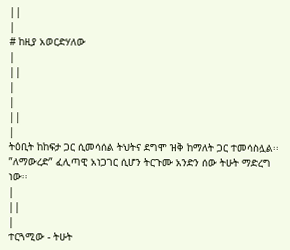||
|
# ከዚያ አወርድሃለው
|
||
|
|
||
|
ትዕቢት ከከፍታ ጋር ሲመሳሰል ትህትና ደግሞ ዝቅ ከማለት ጋር ተመሳስሏል፡፡”ለማውረድ” ፈሊጣዊ አነጋገር ሲሆን ትርጉሙ አንድን ሰው ትሁት ማድረግ ነው፡፡
|
||
|
ተርጓሚው - ትሁት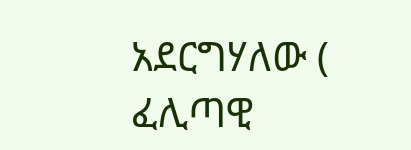አደርግሃለው ( ፈሊጣዊ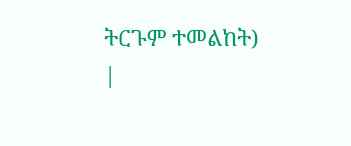ትርጉም ተመልከት)
|